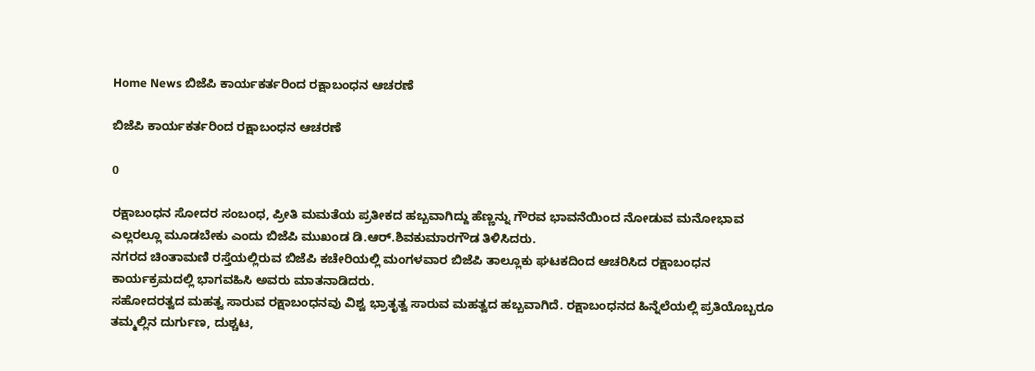Home News ಬಿಜೆಪಿ ಕಾರ್ಯಕರ್ತರಿಂದ ರಕ್ಷಾಬಂಧನ ಆಚರಣೆ

ಬಿಜೆಪಿ ಕಾರ್ಯಕರ್ತರಿಂದ ರಕ್ಷಾಬಂಧನ ಆಚರಣೆ

0

ರಕ್ಷಾಬಂಧನ ಸೋದರ ಸಂಬಂಧ, ಪ್ರೀತಿ ಮಮತೆಯ ಪ್ರತೀಕದ ಹಬ್ಬವಾಗಿದ್ದು ಹೆಣ್ಣನ್ನು ಗೌರವ ಭಾವನೆಯಿಂದ ನೋಡುವ ಮನೋಭಾವ ಎಲ್ಲರಲ್ಲೂ ಮೂಡಬೇಕು ಎಂದು ಬಿಜೆಪಿ ಮುಖಂಡ ಡಿ.ಆರ್.ಶಿವಕುಮಾರಗೌಡ ತಿಳಿಸಿದರು.
ನಗರದ ಚಿಂತಾಮಣಿ ರಸ್ತೆಯಲ್ಲಿರುವ ಬಿಜೆಪಿ ಕಚೇರಿಯಲ್ಲಿ ಮಂಗಳವಾರ ಬಿಜೆಪಿ ತಾಲ್ಲೂಕು ಘಟಕದಿಂದ ಆಚರಿಸಿದ ರಕ್ಷಾಬಂಧನ ಕಾರ್ಯಕ್ರಮದಲ್ಲಿ ಭಾಗವಹಿಸಿ ಅವರು ಮಾತನಾಡಿದರು.
ಸಹೋದರತ್ವದ ಮಹತ್ವ ಸಾರುವ ರಕ್ಷಾಬಂಧನವು ವಿಶ್ವ ಭ್ರಾತೃತ್ವ ಸಾರುವ ಮಹತ್ವದ ಹಬ್ಬವಾಗಿದೆ. ರಕ್ಷಾಬಂಧನದ ಹಿನ್ನೆಲೆಯಲ್ಲಿ ಪ್ರತಿಯೊಬ್ಬರೂ ತಮ್ಮಲ್ಲಿನ ದುರ್ಗುಣ, ದುಶ್ಚಟ,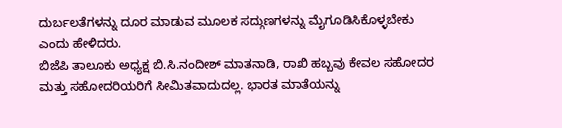ದುರ್ಬಲತೆಗಳನ್ನು ದೂರ ಮಾಡುವ ಮೂಲಕ ಸದ್ಗುಣಗಳನ್ನು ಮೈಗೂಡಿಸಿಕೊಳ್ಳಬೇಕು ಎಂದು ಹೇಳಿದರು.
ಬಿಜೆಪಿ ತಾಲೂಕು ಅಧ್ಯಕ್ಷ ಬಿ.ಸಿ.ನಂದೀಶ್ ಮಾತನಾಡಿ, ರಾಖಿ ಹಬ್ಬವು ಕೇವಲ ಸಹೋದರ ಮತ್ತು ಸಹೋದರಿಯರಿಗೆ ಸೀಮಿತವಾದುದಲ್ಲ. ಭಾರತ ಮಾತೆಯನ್ನು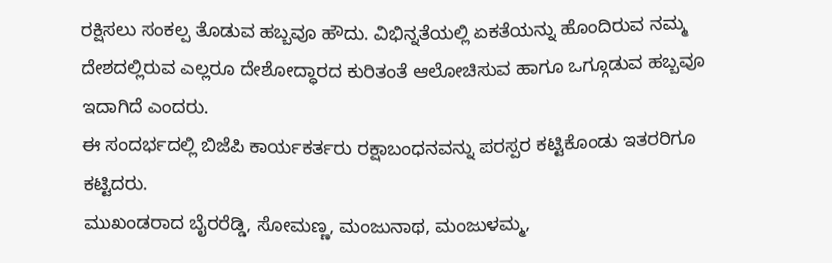ರಕ್ಷಿಸಲು ಸಂಕಲ್ಪ ತೊಡುವ ಹಬ್ಬವೂ ಹೌದು. ವಿಭಿನ್ನತೆಯಲ್ಲಿ ಏಕತೆಯನ್ನು ಹೊಂದಿರುವ ನಮ್ಮ ದೇಶದಲ್ಲಿರುವ ಎಲ್ಲರೂ ದೇಶೋದ್ಧಾರದ ಕುರಿತಂತೆ ಆಲೋಚಿಸುವ ಹಾಗೂ ಒಗ್ಗೂಡುವ ಹಬ್ಬವೂ ಇದಾಗಿದೆ ಎಂದರು.
ಈ ಸಂದರ್ಭದಲ್ಲಿ ಬಿಜೆಪಿ ಕಾರ್ಯಕರ್ತರು ರಕ್ಷಾಬಂಧನವನ್ನು ಪರಸ್ಪರ ಕಟ್ಟಿಕೊಂಡು ಇತರರಿಗೂ ಕಟ್ಟಿದರು.
ಮುಖಂಡರಾದ ಬೈರರೆಡ್ಡಿ, ಸೋಮಣ್ಣ, ಮಂಜುನಾಥ, ಮಂಜುಳಮ್ಮ,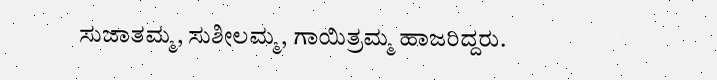ಸುಜಾತಮ್ಮ, ಸುಶೀಲಮ್ಮ, ಗಾಯಿತ್ರಮ್ಮ ಹಾಜರಿದ್ದರು.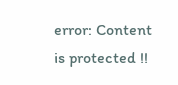error: Content is protected !!